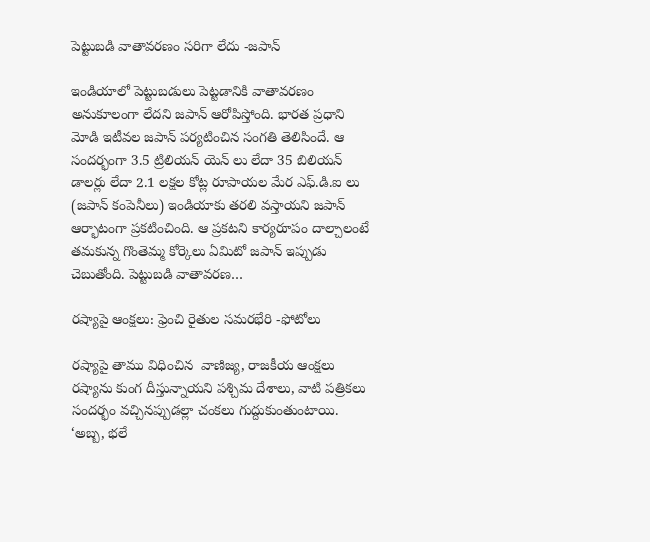పెట్టుబడి వాతావరణం సరిగా లేదు -జపాన్

ఇండియాలో పెట్టుబడులు పెట్టడానికి వాతావరణం అనుకూలంగా లేదని జపాన్ ఆరోపిస్తోంది. భారత ప్రధాని మోడి ఇటీవల జపాన్ పర్యటించిన సంగతి తెలిసిందే. ఆ సందర్భంగా 3.5 ట్రిలియన్ యెన్ లు లేదా 35 బిలియన్ డాలర్లు లేదా 2.1 లక్షల కోట్ల రూపాయల మేర ఎఫ్.డి.ఐ లు (జపాన్ కంపెనీలు) ఇండియాకు తరలి వస్తాయని జపాన్ ఆర్భాటంగా ప్రకటించింది. ఆ ప్రకటని కార్యరూపం దాల్చాలంటే తమకున్న గొంతెమ్మ కోర్కెలు ఏమిటో జపాన్ ఇప్పుడు చెబుతోంది. పెట్టుబడి వాతావరణ…

రష్యాపై ఆంక్షలు: ఫ్రెంచి రైతుల సమరభేరి -ఫోటోలు

రష్యాపై తాము విధించిన  వాణిజ్య, రాజకీయ ఆంక్షలు రష్యాను కుంగ దీస్తున్నాయని పశ్చిమ దేశాలు, వాటి పత్రికలు సందర్భం వచ్చినప్పుడల్లా చంకలు గుద్దుకుంతుంటాయి. ‘అబ్బ, భలే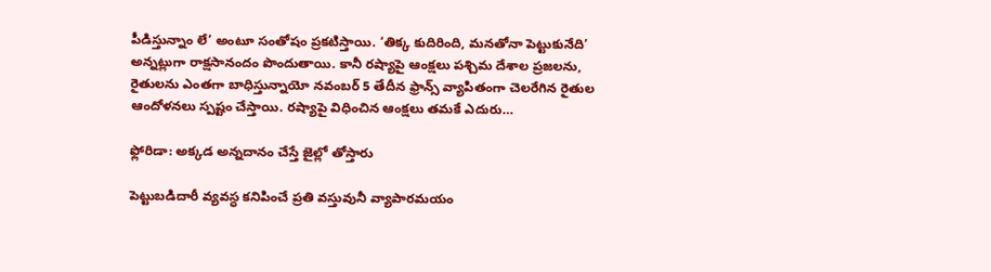పీడిస్తున్నాం లే’ అంటూ సంతోషం ప్రకటిస్తాయి. ‘తిక్క కుదిరింది, మనతోనా పెట్టుకునేది’ అన్నట్లుగా రాక్షసానందం పొందుతాయి. కానీ రష్యాపై ఆంక్షలు పశ్చిమ దేశాల ప్రజలను, రైతులను ఎంతగా బాధిస్తున్నాయో నవంబర్ 5 తేదీన ఫ్రాన్స్ వ్యాపితంగా చెలరేగిన రైతుల ఆందోళనలు స్పష్టం చేస్తాయి. రష్యాపై విధించిన ఆంక్షలు తమకే ఎదురు…

ఫ్లోరిడా: అక్కడ అన్నదానం చేస్తే జైల్లో తోస్తారు

పెట్టుబడిదారీ వ్యవస్ధ కనిపించే ప్రతి వస్తువునీ వ్యాపారమయం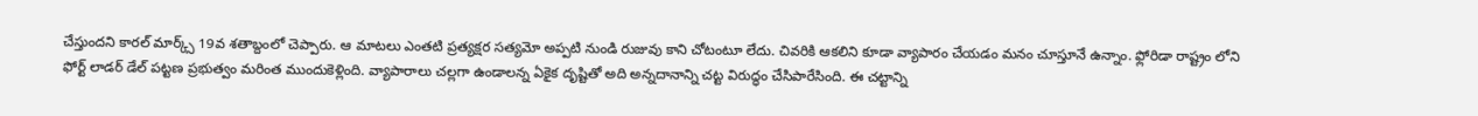చేస్తుందని కారల్ మార్క్స్ 19వ శతాబ్దంలో చెప్పారు. ఆ మాటలు ఎంతటి ప్రత్యక్షర సత్యమో అప్పటి నుండి రుజువు కాని చోటంటూ లేదు. చివరికి ఆకలిని కూడా వ్యాపారం చేయడం మనం చూస్తూనే ఉన్నాం. ఫ్లోరిడా రాష్ట్రం లోని ఫోర్ట్ లాడర్ డేల్ పట్టణ ప్రభుత్వం మరింత ముందుకెళ్లింది. వ్యాపారాలు చల్లగా ఉండాలన్న ఏకైక దృష్టితో అది అన్నదానాన్ని చట్ట విరుద్ధం చేసిపారేసింది. ఈ చట్టాన్ని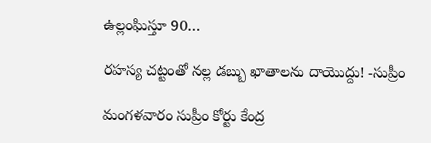ఉల్లంఘిస్తూ 90…

రహస్య చట్టంతో నల్ల డబ్బు ఖాతాలను దాయొద్దు! -సుప్రీం

మంగళవారం సుప్రీం కోర్టు కేంద్ర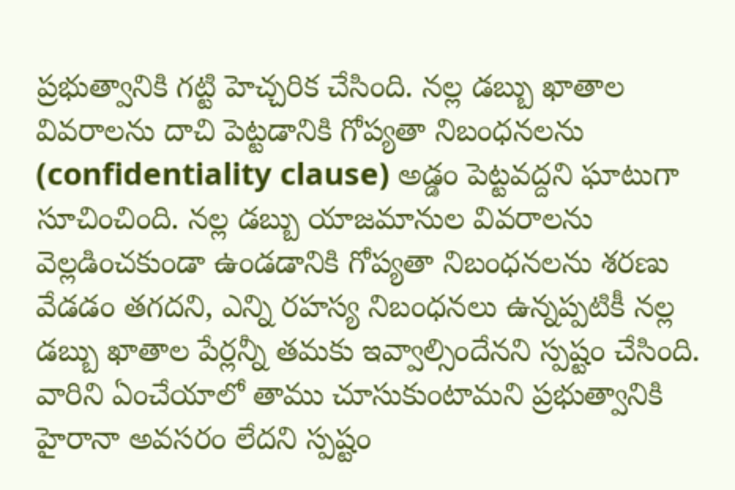ప్రభుత్వానికి గట్టి హెచ్చరిక చేసింది. నల్ల డబ్బు ఖాతాల వివరాలను దాచి పెట్టడానికి గోప్యతా నిబంధనలను (confidentiality clause) అడ్డం పెట్టవద్దని ఘాటుగా సూచించింది. నల్ల డబ్బు యాజమానుల వివరాలను వెల్లడించకుండా ఉండడానికి గోప్యతా నిబంధనలను శరణు వేడడం తగదని, ఎన్ని రహస్య నిబంధనలు ఉన్నప్పటికీ నల్ల డబ్బు ఖాతాల పేర్లన్నీ తమకు ఇవ్వాల్సిందేనని స్పష్టం చేసింది. వారిని ఏంచేయాలో తాము చూసుకుంటామని ప్రభుత్వానికి హైరానా అవసరం లేదని స్పష్టం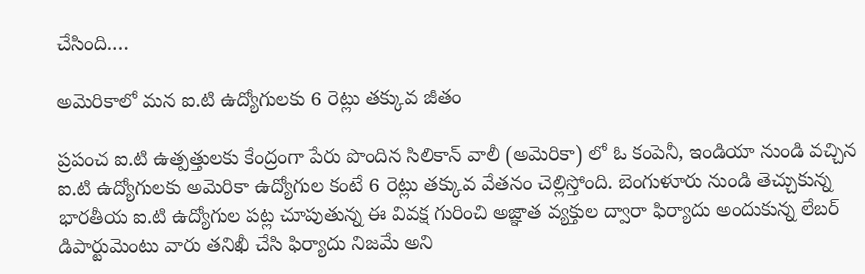చేసింది.…

అమెరికాలో మన ఐ.టి ఉద్యోగులకు 6 రెట్లు తక్కువ జీతం

ప్రపంచ ఐ.టి ఉత్పత్తులకు కేంద్రంగా పేరు పొందిన సిలికాన్ వాలీ (అమెరికా) లో ఓ కంపెనీ, ఇండియా నుండి వచ్చిన ఐ.టి ఉద్యోగులకు అమెరికా ఉద్యోగుల కంటే 6 రెట్లు తక్కువ వేతనం చెల్లిస్తోంది. బెంగుళూరు నుండి తెచ్చుకున్న భారతీయ ఐ.టి ఉద్యోగుల పట్ల చూపుతున్న ఈ వివక్ష గురించి అజ్ఞాత వ్యక్తుల ద్వారా ఫిర్యాదు అందుకున్న లేబర్ డిపార్టుమెంటు వారు తనిఖీ చేసి ఫిర్యాదు నిజమే అని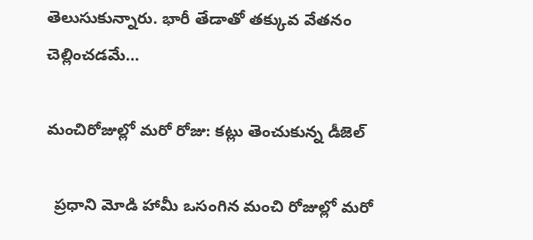తెలుసుకున్నారు. భారీ తేడాతో తక్కువ వేతనం చెల్లించడమే…

మంచిరోజుల్లో మరో రోజు: కట్లు తెంచుకున్న డీజెల్

  ప్రధాని మోడి హామీ ఒసంగిన మంచి రోజుల్లో మరో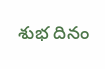శుభ దినం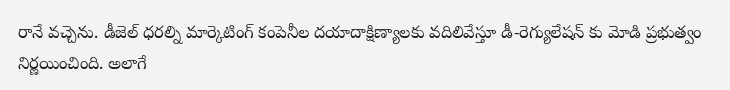రానే వచ్చెను. డీజెల్ ధరల్ని మార్కెటింగ్ కంపెనీల దయాదాక్షిణ్యాలకు వదిలివేస్తూ డీ-రెగ్యులేషన్ కు మోడి ప్రభుత్వం నిర్ణయించింది. అలాగే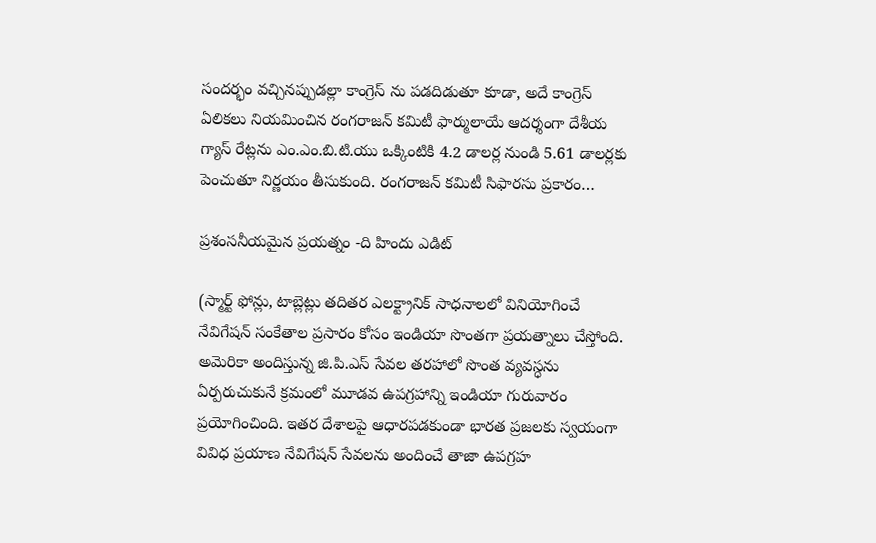సందర్భం వచ్చినప్పుడల్లా కాంగ్రెస్ ను పడదిడుతూ కూడా, అదే కాంగ్రెస్ ఏలికలు నియమించిన రంగరాజన్ కమిటీ ఫార్ములాయే ఆదర్శంగా దేశీయ గ్యాస్ రేట్లను ఎం.ఎం.బి.టి.యు ఒక్కింటికి 4.2 డాలర్ల నుండి 5.61 డాలర్లకు పెంచుతూ నిర్ణయం తీసుకుంది. రంగరాజన్ కమిటీ సిఫారసు ప్రకారం…

ప్రశంసనీయమైన ప్రయత్నం -ది హిందు ఎడిట్

(స్మార్ట్ ఫోన్లు, టాబ్లెట్లు తదితర ఎలక్ట్రానిక్ సాధనాలలో వినియోగించే నేవిగేషన్ సంకేతాల ప్రసారం కోసం ఇండియా సొంతగా ప్రయత్నాలు చేస్తోంది. అమెరికా అందిస్తున్న జి.పి.ఎస్ సేవల తరహాలో సొంత వ్యవస్ధను ఏర్పరుచుకునే క్రమంలో మూడవ ఉపగ్రహాన్ని ఇండియా గురువారం ప్రయోగించింది. ఇతర దేశాలపై ఆధారపడకుండా భారత ప్రజలకు స్వయంగా వివిధ ప్రయాణ నేవిగేషన్ సేవలను అందించే తాజా ఉపగ్రహ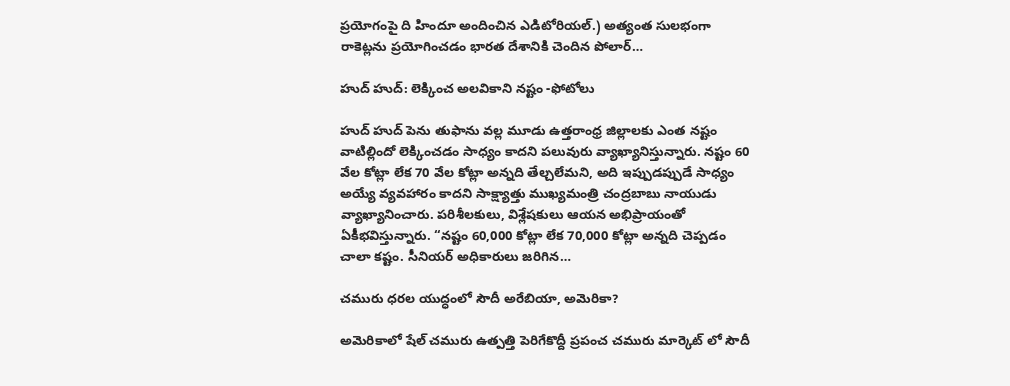ప్రయోగంపై ది హిందూ అందించిన ఎడిటోరియల్.) అత్యంత సులభంగా రాకెట్లను ప్రయోగించడం భారత దేశానికి చెందిన పోలార్…

హుద్ హుద్: లెక్కించ అలవికాని నష్టం -ఫోటోలు

హుద్ హుద్ పెను తుఫాను వల్ల మూడు ఉత్తరాంధ్ర జిల్లాలకు ఎంత నష్టం వాటిల్లిందో లెక్కించడం సాధ్యం కాదని పలువురు వ్యాఖ్యానిస్తున్నారు. నష్టం 60 వేల కోట్లా లేక 70 వేల కోట్లా అన్నది తేల్చలేమని, అది ఇప్పుడప్పుడే సాధ్యం అయ్యే వ్యవహారం కాదని సాక్ష్యాత్తు ముఖ్యమంత్రి చంద్రబాబు నాయుడు వ్యాఖ్యానించారు. పరిశీలకులు, విశ్లేషకులు ఆయన అభిప్రాయంతో ఏకీభవిస్తున్నారు. “నష్టం 60,000 కోట్లా లేక 70,000 కోట్లా అన్నది చెప్పడం చాలా కష్టం. సీనియర్ అధికారులు జరిగిన…

చమురు ధరల యుద్ధంలో సౌదీ అరేబియా, అమెరికా?

అమెరికాలో షేల్ చమురు ఉత్పత్తి పెరిగేకొద్దీ ప్రపంచ చమురు మార్కెట్ లో సౌదీ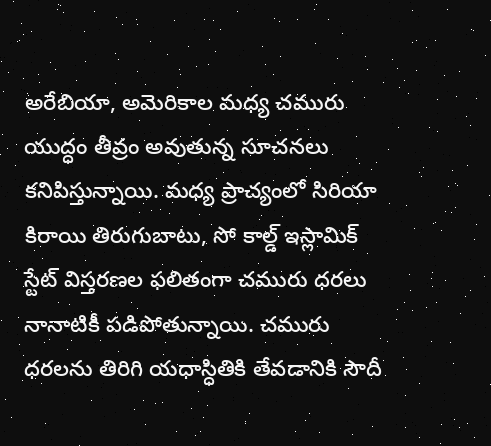అరేబియా, అమెరికాల మధ్య చమురు యుద్ధం తీవ్రం అవుతున్న సూచనలు కనిపిస్తున్నాయి. మధ్య ప్రాచ్యంలో సిరియా కిరాయి తిరుగుబాటు, సో కాల్డ్ ఇస్లామిక్ స్టేట్ విస్తరణల ఫలితంగా చమురు ధరలు నానాటికీ పడిపోతున్నాయి. చమురు ధరలను తిరిగి యధాస్ధితికి తేవడానికి సౌదీ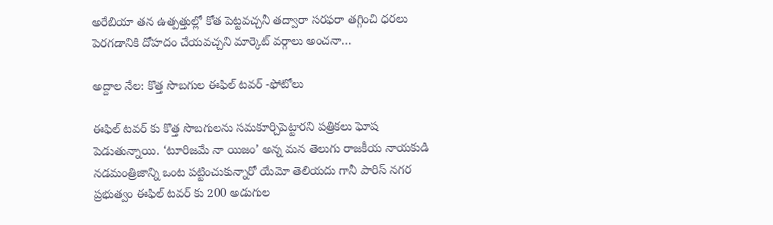అరేబియా తన ఉత్పత్తుల్లో కోత పెట్టవచ్చనీ తద్వారా సరఫరా తగ్గించి ధరలు పెరగడానికి దోహదం చేయవచ్చని మార్కెట్ వర్గాలు అంచనా…

అద్దాల నేల: కొత్త సొబగుల ఈఫిల్ టవర్ -ఫోటోలు

ఈఫిల్ టవర్ కు కొత్త సొబగులను సమకూర్చిపెట్టారని పత్రికలు ఘోష పెడుతున్నాయి. ‘టూరిజమే నా యిజం’ అన్న మన తెలుగు రాజకీయ నాయకుడి నడమంత్రిజాన్ని ఒంట పట్టించుకున్నారో యేమో తెలియదు గానీ పారిస్ నగర ప్రభుత్వం ఈఫిల్ టవర్ కు 200 అడుగుల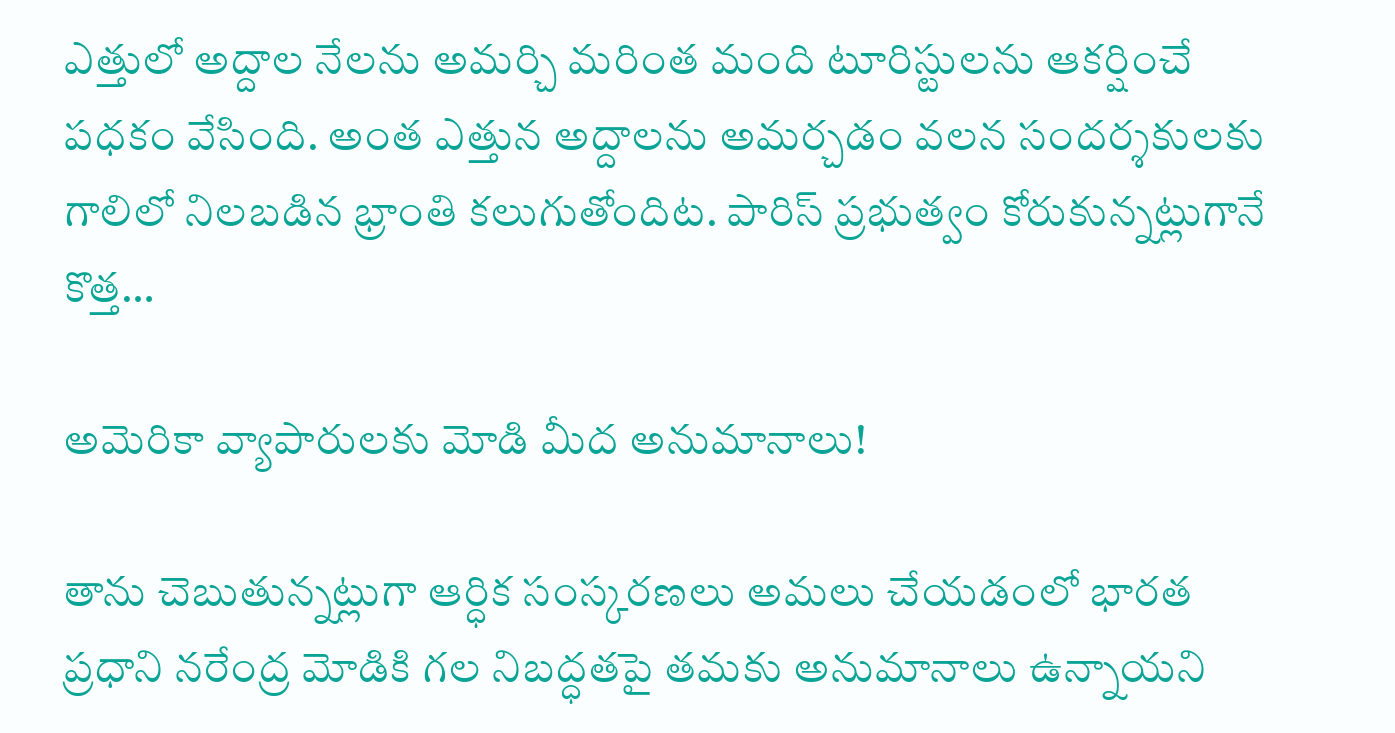ఎత్తులో అద్దాల నేలను అమర్చి మరింత మంది టూరిస్టులను ఆకర్షించే పధకం వేసింది. అంత ఎత్తున అద్దాలను అమర్చడం వలన సందర్శకులకు గాలిలో నిలబడిన భ్రాంతి కలుగుతోందిట. పారిస్ ప్రభుత్వం కోరుకున్నట్లుగానే కొత్త…

అమెరికా వ్యాపారులకు మోడి మీద అనుమానాలు!

తాను చెబుతున్నట్లుగా ఆర్ధిక సంస్కరణలు అమలు చేయడంలో భారత ప్రధాని నరేంద్ర మోడికి గల నిబద్ధతపై తమకు అనుమానాలు ఉన్నాయని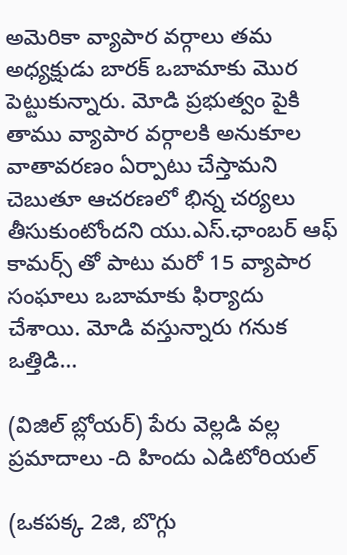అమెరికా వ్యాపార వర్గాలు తమ అధ్యక్షుడు బారక్ ఒబామాకు మొర పెట్టుకున్నారు. మోడి ప్రభుత్వం పైకి తాము వ్యాపార వర్గాలకి అనుకూల వాతావరణం ఏర్పాటు చేస్తామని చెబుతూ ఆచరణలో భిన్న చర్యలు తీసుకుంటోందని యు.ఎస్.ఛాంబర్ ఆఫ్ కామర్స్ తో పాటు మరో 15 వ్యాపార సంఘాలు ఒబామాకు ఫిర్యాదు చేశాయి. మోడి వస్తున్నారు గనుక ఒత్తిడి…

(విజిల్ బ్లోయర్) పేరు వెల్లడి వల్ల ప్రమాదాలు -ది హిందు ఎడిటోరియల్

(ఒకపక్క 2జి, బొగ్గు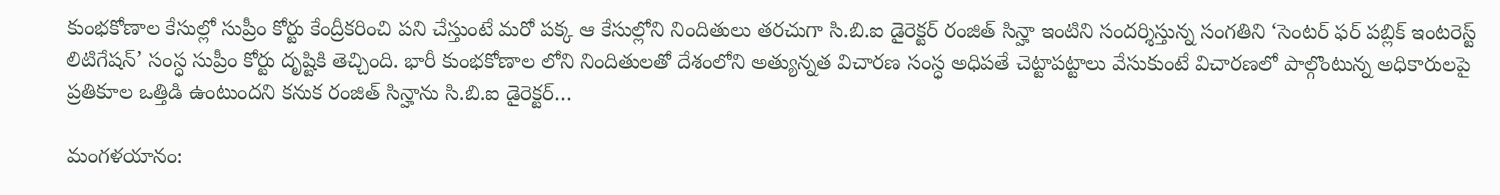కుంభకోణాల కేసుల్లో సుప్రీం కోర్టు కేంద్రీకరించి పని చేస్తుంటే మరో పక్క ఆ కేసుల్లోని నిందితులు తరచుగా సి.బి.ఐ డైరెక్టర్ రంజిత్ సిన్హా ఇంటిని సందర్శిస్తున్న సంగతిని ‘సెంటర్ ఫర్ పబ్లిక్ ఇంటరెస్ట్ లిటిగేషన్’ సంస్ధ సుప్రీం కోర్టు దృష్టికి తెచ్చింది. భారీ కుంభకోణాల లోని నిందితులతో దేశంలోని అత్యున్నత విచారణ సంస్ధ అధిపతే చెట్టాపట్టాలు వేసుకుంటే విచారణలో పాల్గొంటున్న అధికారులపై ప్రతికూల ఒత్తిడి ఉంటుందని కనుక రంజిత్ సిన్హాను సి.బి.ఐ డైరెక్టర్…

మంగళయానం: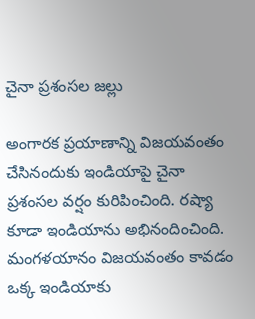చైనా ప్రశంసల జల్లు

అంగారక ప్రయాణాన్ని విజయవంతం చేసినందుకు ఇండియాపై చైనా ప్రశంసల వర్షం కురిపించింది. రష్యా కూడా ఇండియాను అభినందించింది. మంగళయానం విజయవంతం కావడం ఒక్క ఇండియాకు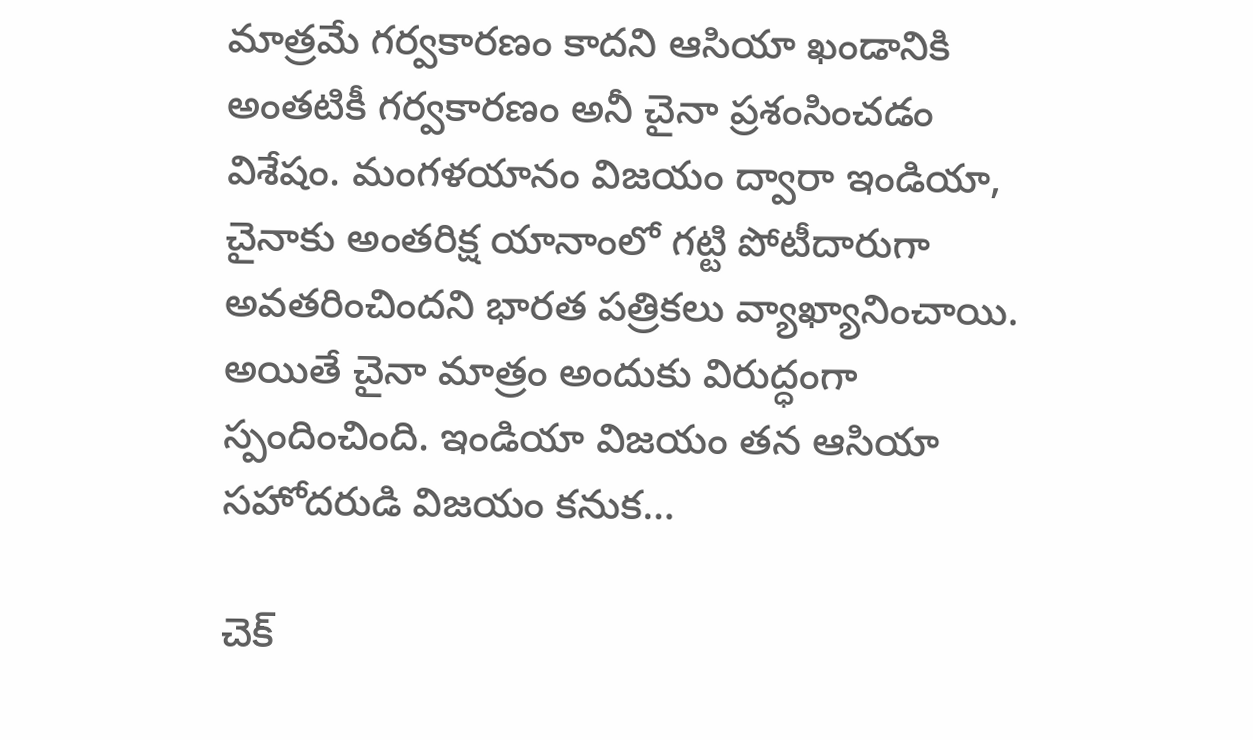మాత్రమే గర్వకారణం కాదని ఆసియా ఖండానికి అంతటికీ గర్వకారణం అనీ చైనా ప్రశంసించడం విశేషం. మంగళయానం విజయం ద్వారా ఇండియా, చైనాకు అంతరిక్ష యానాంలో గట్టి పోటీదారుగా అవతరించిందని భారత పత్రికలు వ్యాఖ్యానించాయి. అయితే చైనా మాత్రం అందుకు విరుద్ధంగా స్పందించింది. ఇండియా విజయం తన ఆసియా సహోదరుడి విజయం కనుక…

చెక్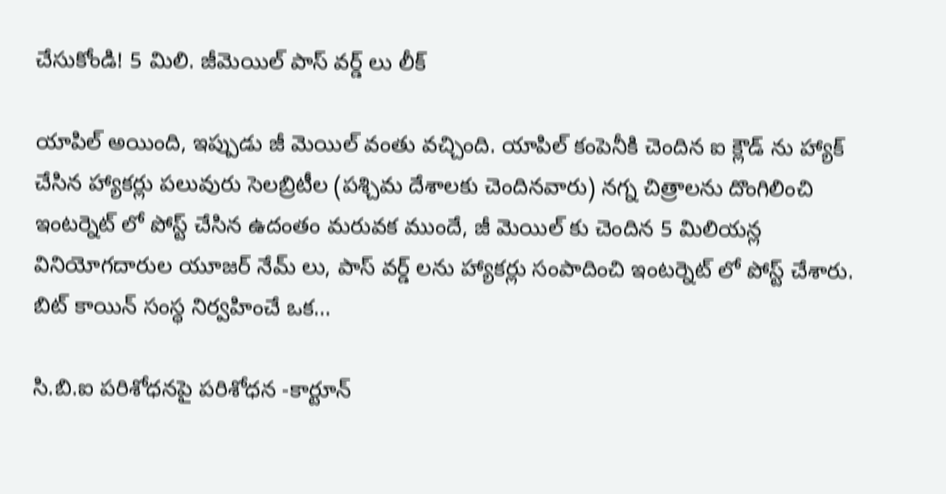చేసుకోండి! 5 మిలి. జీమెయిల్ పాస్ వర్డ్ లు లీక్

యాపిల్ అయింది, ఇప్పుడు జీ మెయిల్ వంతు వచ్చింది. యాపిల్ కంపెనీకి చెందిన ఐ క్లౌడ్ ను హ్యాక్ చేసిన హ్యాకర్లు పలువురు సెలబ్రిటీల (పశ్చిమ దేశాలకు చెందినవారు) నగ్న చిత్రాలను దొంగిలించి ఇంటర్నెట్ లో పోస్ట్ చేసిన ఉదంతం మరువక ముందే, జీ మెయిల్ కు చెందిన 5 మిలియన్ల వినియోగదారుల యూజర్ నేమ్ లు, పాస్ వర్డ్ లను హ్యాకర్లు సంపాదించి ఇంటర్నెట్ లో పోస్ట్ చేశారు. బిట్ కాయిన్ సంస్ధ నిర్వహించే ఒక…

సి.బి.ఐ పరిశోధనపై పరిశోధన -కార్టూన్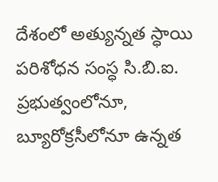దేశంలో అత్యున్నత స్ధాయి పరిశోధన సంస్ధ సి.బి.ఐ. ప్రభుత్వంలోనూ, బ్యూరోక్రసీలోనూ ఉన్నత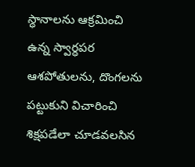స్ధానాలను ఆక్రమించి ఉన్న స్వార్ధపర ఆశపోతులను, దొంగలను పట్టుకుని విచారించి శిక్షపడేలా చూడవలసిన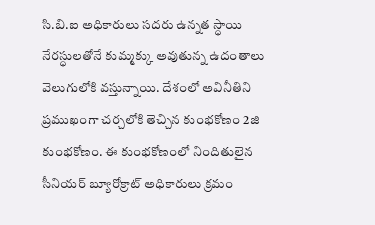సి.బి.ఐ అధికారులు సదరు ఉన్నత స్ధాయి నేరస్ధులతోనే కుమ్మక్కు అవుతున్న ఉదంతాలు వెలుగులోకి వస్తున్నాయి. దేశంలో అవినీతిని ప్రముఖంగా చర్చలోకి తెచ్చిన కుంభకోణం 2జి కుంభకోణం. ఈ కుంభకోణంలో నిందితులైన సీనియర్ బ్యూరోక్రాట్ అధికారులు క్రమం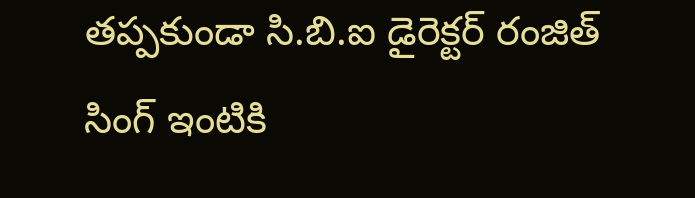తప్పకుండా సి.బి.ఐ డైరెక్టర్ రంజిత్ సింగ్ ఇంటికి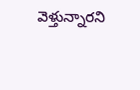వెళ్తున్నారని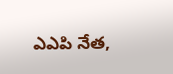ఎఎపి నేత,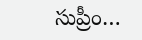సుప్రీం…